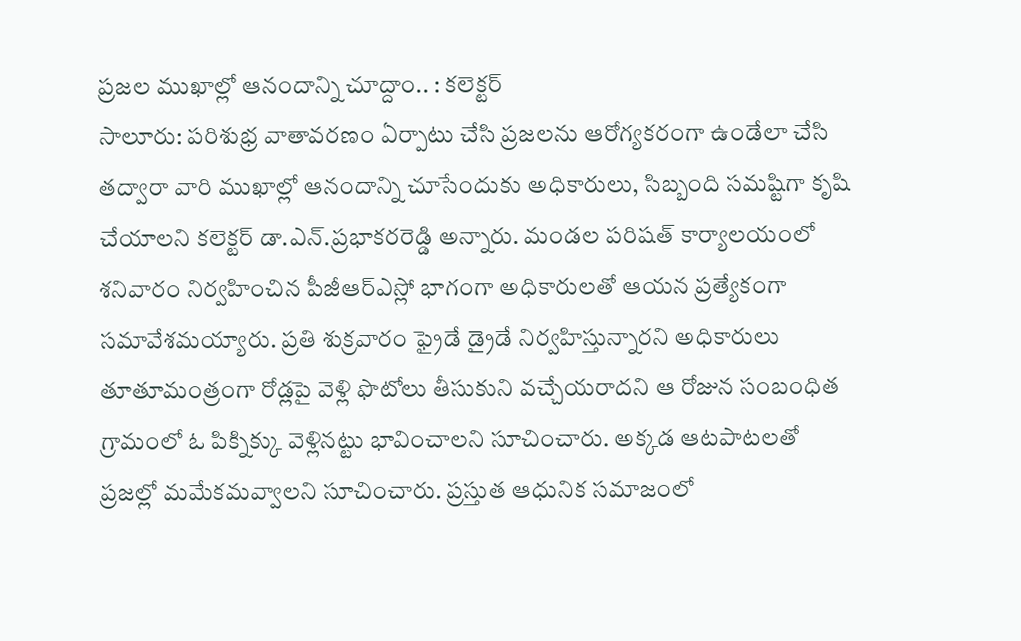ప్రజల ముఖాల్లో ఆనందాన్ని చూద్దాం.. : కలెక్టర్
సాలూరు: పరిశుభ్ర వాతావరణం ఏర్పాటు చేసి ప్రజలను ఆరోగ్యకరంగా ఉండేలా చేసి తద్వారా వారి ముఖాల్లో ఆనందాన్ని చూసేందుకు అధికారులు, సిబ్బంది సమష్టిగా కృషి చేయాలని కలెక్టర్ డా.ఎన్.ప్రభాకరరెడ్డి అన్నారు. మండల పరిషత్ కార్యాలయంలో శనివారం నిర్వహించిన పీజీఆర్ఎస్లో భాగంగా అధికారులతో ఆయన ప్రత్యేకంగా సమావేశమయ్యారు. ప్రతి శుక్రవారం ఫ్రైడే డ్రైడే నిర్వహిస్తున్నారని అధికారులు తూతూమంత్రంగా రోడ్లపై వెళ్లి ఫొటోలు తీసుకుని వచ్చేయరాదని ఆ రోజున సంబంధిత గ్రామంలో ఓ పిక్నిక్కు వెళ్లినట్టు భావించాలని సూచించారు. అక్కడ ఆటపాటలతో ప్రజల్లో మమేకమవ్వాలని సూచించారు. ప్రస్తుత ఆధునిక సమాజంలో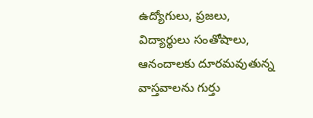ఉద్యోగులు, ప్రజలు, విద్యార్థులు సంతోషాలు, ఆనందాలకు దూరమవుతున్న వాస్తవాలను గుర్తు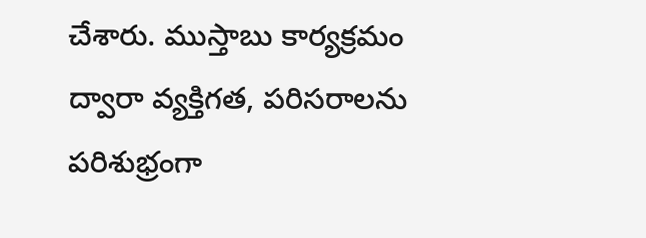చేశారు. ముస్తాబు కార్యక్రమం ద్వారా వ్యక్తిగత, పరిసరాలను పరిశుభ్రంగా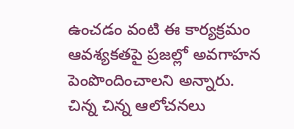ఉంచడం వంటి ఈ కార్యక్రమం ఆవశ్యకతపై ప్రజల్లో అవగాహన పెంపొందించాలని అన్నారు. చిన్న చిన్న ఆలోచనలు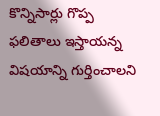కొన్నిసార్లు గొప్ప ఫలితాలు ఇస్తాయన్న విషయాన్ని గుర్తించాలని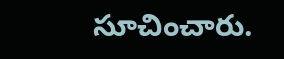సూచించారు.